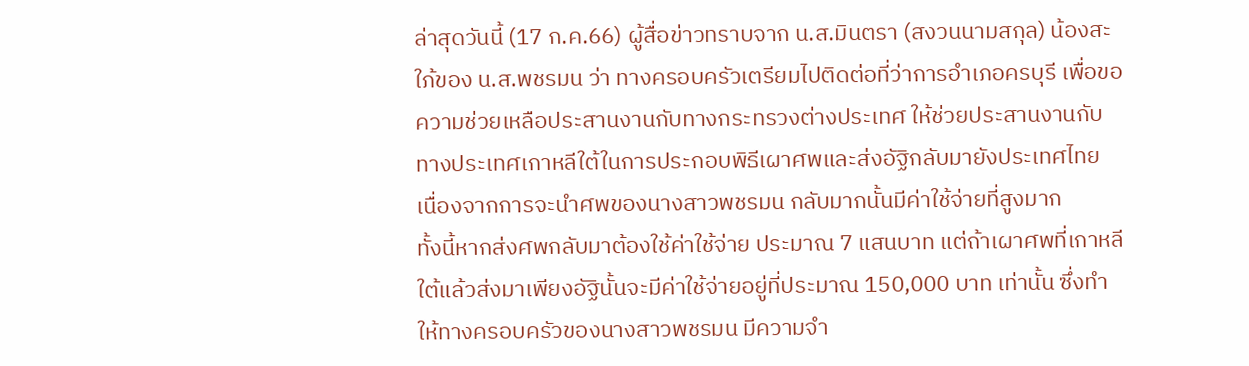ล่าสุดวันนี้ (17 ก.ค.66) ผู้สื่อข่าวทราบจาก น.ส.มินตรา (สงวนนามสกุล) น้องสะใภ้ของ น.ส.พชรมน ว่า ทางครอบครัวเตรียมไปติดต่อที่ว่าการอำเภอครบุรี เพื่อขอความช่วยเหลือประสานงานกับทางกระทรวงต่างประเทศ ให้ช่วยประสานงานกับทางประเทศเกาหลีใต้ในการประกอบพิธีเผาศพและส่งอัฐิกลับมายังประเทศไทย เนื่องจากการจะนำศพของนางสาวพชรมน กลับมากนั้นมีค่าใช้จ่ายที่สูงมาก
ทั้งนี้หากส่งศพกลับมาต้องใช้ค่าใช้จ่าย ประมาณ 7 แสนบาท แต่ถ้าเผาศพที่เกาหลีใต้แล้วส่งมาเพียงอัฐินั้นจะมีค่าใช้จ่ายอยู่ที่ประมาณ 150,000 บาท เท่านั้น ซึ่งทำให้ทางครอบครัวของนางสาวพชรมน มีความจำ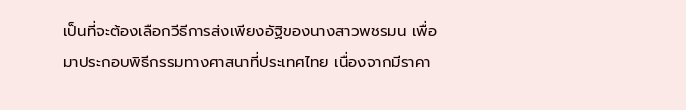เป็นที่จะต้องเลือกวีธีการส่งเพียงอัฐิของนางสาวพชรมน เพื่อมาประกอบพิธีกรรมทางศาสนาที่ประเทศไทย เนื่องจากมีราคา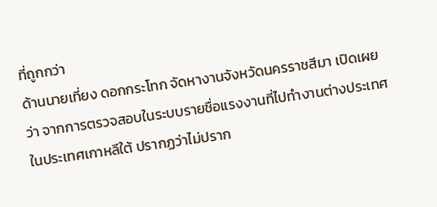ที่ถูกกว่า
ด้านนายเที่ยง ดอกกระโทก จัดหางานจังหวัดนครราชสีมา เปิดเผยว่า จากการตรวจสอบในระบบรายชื่อแรงงานที่ไปทำงานต่างประเทศ ในประเทศเกาหลีใต้ ปรากฏว่าไม่ปราก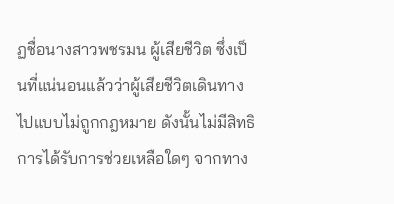ฏชื่อนางสาวพชรมน ผู้เสียชีวิต ซึ่งเป็นที่แน่นอนแล้วว่าผู้เสียชีวิตเดินทางไปแบบไม่ถูกกฎหมาย ดังนั้นไม่มีสิทธิการได้รับการช่วยเหลือใดๆ จากทาง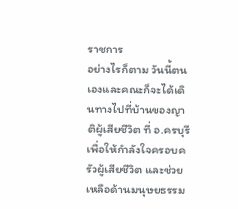ราชการ
อย่างไรก็ตาม วันนี้ตนเองและคณะก็จะได้เดินทางไปที่บ้านของญาติผู้เสียชีวิต ที่ อ.ครบุรี เพื่อให้กำลังใจครอบครัวผู้เสียชีวิต และช่วยเหลือด้านมนุษยธรรม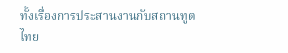ทั้งเรื่องการประสานงานกับสถานทูตไทย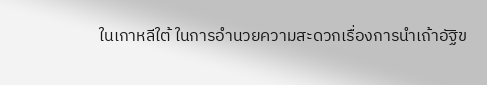ในเกาหลีใต้ ในการอำนวยความสะดวกเรื่องการนำเถ้าอัฐิข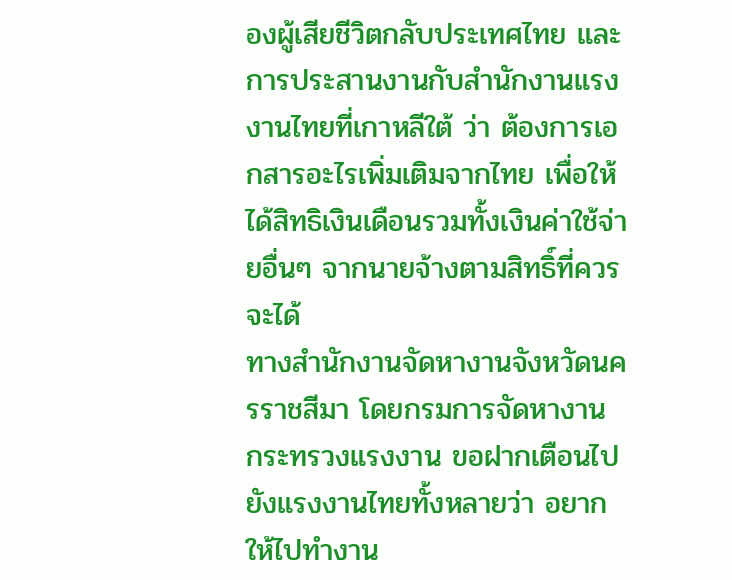องผู้เสียชีวิตกลับประเทศไทย และการประสานงานกับสำนักงานแรงงานไทยที่เกาหลีใต้ ว่า ต้องการเอกสารอะไรเพิ่มเติมจากไทย เพื่อให้ได้สิทธิเงินเดือนรวมทั้งเงินค่าใช้จ่ายอื่นๆ จากนายจ้างตามสิทธิ์ที่ควรจะได้
ทางสำนักงานจัดหางานจังหวัดนครราชสีมา โดยกรมการจัดหางาน กระทรวงแรงงาน ขอฝากเตือนไปยังแรงงานไทยทั้งหลายว่า อยากให้ไปทำงาน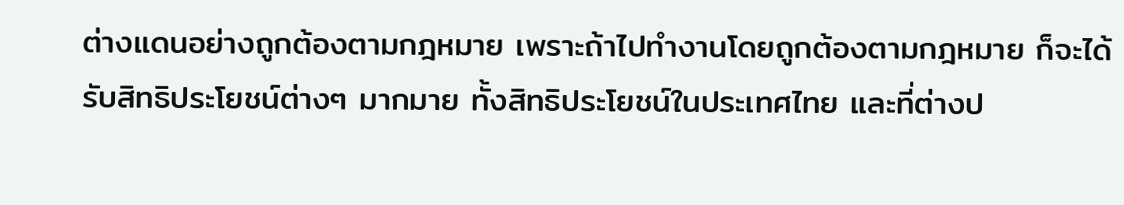ต่างแดนอย่างถูกต้องตามกฎหมาย เพราะถ้าไปทำงานโดยถูกต้องตามกฎหมาย ก็จะได้รับสิทธิประโยชน์ต่างๆ มากมาย ทั้งสิทธิประโยชน์ในประเทศไทย และที่ต่างป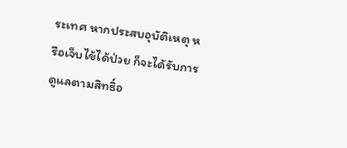ระเทศ หากประสบอุบัติเหตุ หรือเจ็บไข้ได้ป่วย ก็จะได้รับการดูแลตามสิทธิ์อ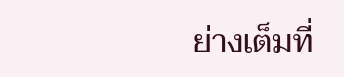ย่างเต็มที่